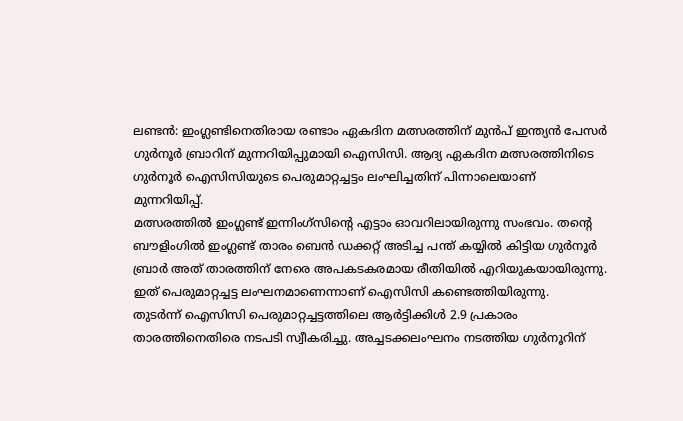ലണ്ടൻ: ഇംഗ്ലണ്ടിനെതിരായ രണ്ടാം ഏകദിന മത്സരത്തിന് മുൻപ് ഇന്ത്യൻ പേസർ ഗുർനൂർ ബ്രാറിന് മുന്നറിയിപ്പുമായി ഐസിസി. ആദ്യ ഏകദിന മത്സരത്തിനിടെ ഗുർനൂർ ഐസിസിയുടെ പെരുമാറ്റച്ചട്ടം ലംഘിച്ചതിന് പിന്നാലെയാണ് മുന്നറിയിപ്പ്.
മത്സരത്തിൽ ഇംഗ്ലണ്ട് ഇന്നിംഗ്സിന്റെ എട്ടാം ഓവറിലായിരുന്നു സംഭവം. തന്റെ ബൗളിംഗിൽ ഇംഗ്ലണ്ട് താരം ബെൻ ഡക്കറ്റ് അടിച്ച പന്ത് കയ്യിൽ കിട്ടിയ ഗുർനൂർ ബ്രാർ അത് താരത്തിന് നേരെ അപകടകരമായ രീതിയിൽ എറിയുകയായിരുന്നു. ഇത് പെരുമാറ്റച്ചട്ട ലംഘനമാണെന്നാണ് ഐസിസി കണ്ടെത്തിയിരുന്നു.
തുടർന്ന് ഐസിസി പെരുമാറ്റച്ചട്ടത്തിലെ ആർട്ടിക്കിൾ 2.9 പ്രകാരം താരത്തിനെതിരെ നടപടി സ്വീകരിച്ചു. അച്ചടക്കലംഘനം നടത്തിയ ഗുർനൂറിന്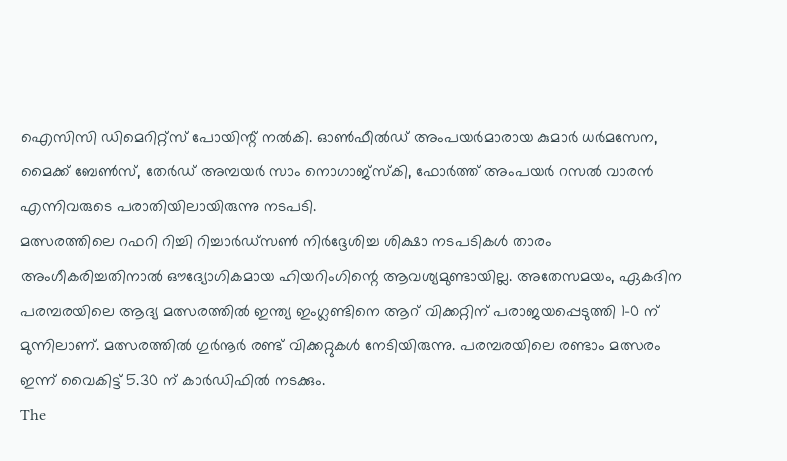ഐസിസി ഡിമെറിറ്റ്സ് പോയിന്റ് നൽകി. ഓൺഫീൽഡ് അംപയർമാരായ കുമാർ ധർമസേന, മൈക്ക് ബേൺസ്, തേർഡ് അമ്പയർ സാം നൊഗാജ്സ്കി, ഫോർത്ത് അംപയർ റസൽ വാരൻ എന്നിവരുടെ പരാതിയിലായിരുന്നു നടപടി.
മത്സരത്തിലെ റഫറി റിച്ചി റിച്ചാർഡ്സൺ നിർദ്ദേശിച്ച ശിക്ഷാ നടപടികൾ താരം അംഗീകരിച്ചതിനാൽ ഔദ്യോഗികമായ ഹിയറിംഗിന്റെ ആവശ്യമുണ്ടായില്ല. അതേസമയം, ഏകദിന പരമ്പരയിലെ ആദ്യ മത്സരത്തിൽ ഇന്ത്യ ഇംഗ്ലണ്ടിനെ ആറ് വിക്കറ്റിന് പരാജയപ്പെടുത്തി 1-0 ന് മുന്നിലാണ്. മത്സരത്തിൽ ഗുർനൂർ രണ്ട് വിക്കറ്റുകൾ നേടിയിരുന്നു. പരമ്പരയിലെ രണ്ടാം മത്സരം ഇന്ന് വൈകിട്ട് 5.30 ന് കാർഡിഫിൽ നടക്കും.
The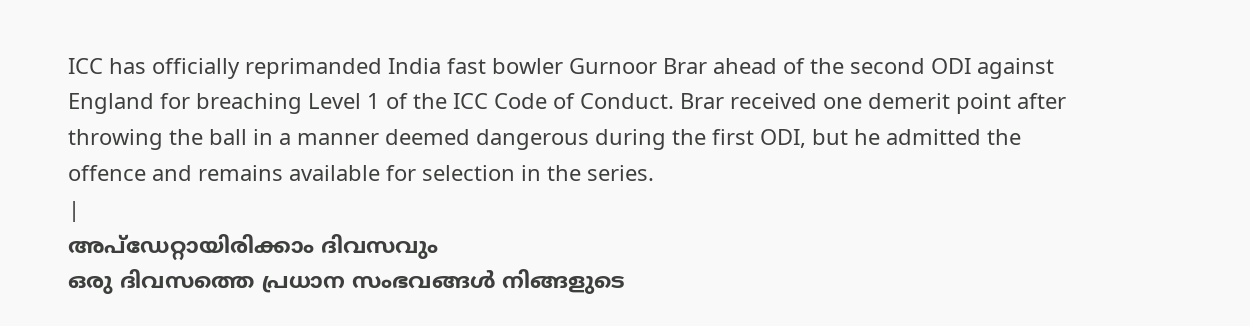ICC has officially reprimanded India fast bowler Gurnoor Brar ahead of the second ODI against England for breaching Level 1 of the ICC Code of Conduct. Brar received one demerit point after throwing the ball in a manner deemed dangerous during the first ODI, but he admitted the offence and remains available for selection in the series.
|
അപ്ഡേറ്റായിരിക്കാം ദിവസവും
ഒരു ദിവസത്തെ പ്രധാന സംഭവങ്ങൾ നിങ്ങളുടെ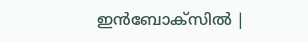ഇൻബോക്സിൽ |